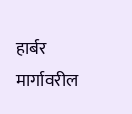हार्बर मार्गावरील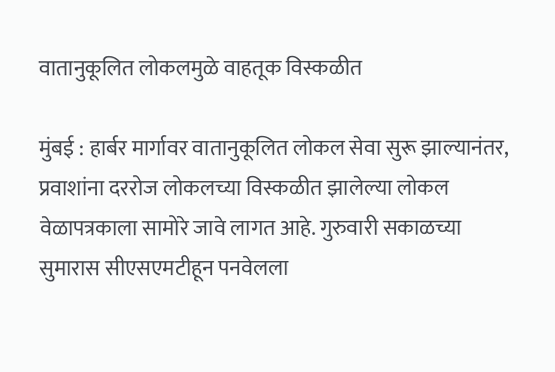वातानुकूलित लोकलमुळे वाहतूक विस्कळीत

मुंबई : हार्बर मार्गावर वातानुकूलित लोकल सेवा सुरू झाल्यानंतर, प्रवाशांना दररोज लोकलच्या विस्कळीत झालेल्या लोकल वेळापत्रकाला सामोरे जावे लागत आहे. गुरुवारी सकाळच्या सुमारास सीएसएमटीहून पनवेलला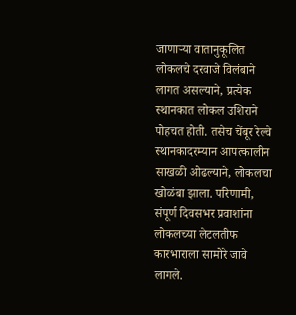जाणाऱ्या वातानुकूलित लोकलचे दरवाजे विलंबाने लागत असल्याने, प्रत्येक स्थानकात लोकल उशिराने पोहचत होती. तसेच चेंबूर रेल्वे स्थानकादरम्यान आपत्कालीन साखळी ओढल्याने, लोकलचा खोळंबा झाला. परिणामी, संपूर्ण दिवसभर प्रवाशांना लोकलच्या लेटलतीफ कारभाराला सामोरे जावे लागले.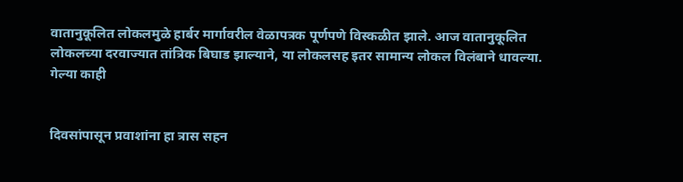वातानुकूलित लोकलमुळे हार्बर मार्गावरील वेळापत्रक पूर्णपणे विस्कळीत झाले. आज वातानुकूलित लोकलच्या दरवाज्यात तांत्रिक बिघाड झाल्याने, या लोकलसह इतर सामान्य लोकल विलंबाने धावल्या. गेल्या काही


दिवसांपासून प्रवाशांना हा त्रास सहन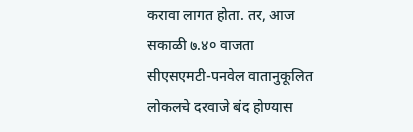करावा लागत होता. तर, आज सकाळी ७.४० वाजता सीएसएमटी-पनवेल वातानुकूलित लोकलचे दरवाजे बंद होण्यास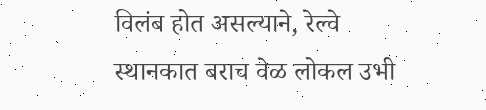विलंब होत असल्याने, रेल्वे स्थानकात बराच वेळ लोकल उभी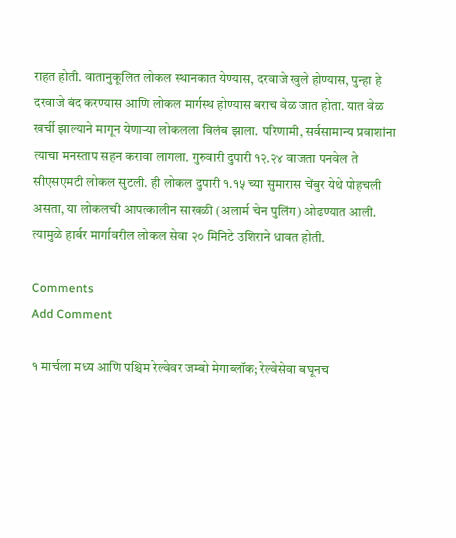राहत होती. वातानुकूलित लोकल स्थानकात येण्यास, दरवाजे खुले होण्यास, पुन्हा हे दरवाजे बंद करण्यास आणि लोकल मार्गस्थ होण्यास बराच वेळ जात होता. यात वेळ खर्ची झाल्याने मागून येणाऱ्या लोकलला विलंब झाला. परिणामी, सर्वसामान्य प्रवाशांना त्याचा मनस्ताप सहन करावा लागला. गुरुवारी दुपारी १२.२४ वाजता पनवेल ते सीएसएमटी लोकल सुटली. ही लोकल दुपारी १.१५ च्या सुमारास चेंबुर येथे पोहचली असता, या लोकलची आपत्कालीन साखळी (अलार्म चेन पुलिंग) ओढण्यात आली. त्यामुळे हार्बर मार्गावरील लोकल सेवा २० मिनिटे उशिराने धावत होती.

Comments
Add Comment

१ मार्चला मध्य आणि पश्चिम रेल्वेवर जम्बो मेगाब्लॉक; रेल्वेसेवा बघूनच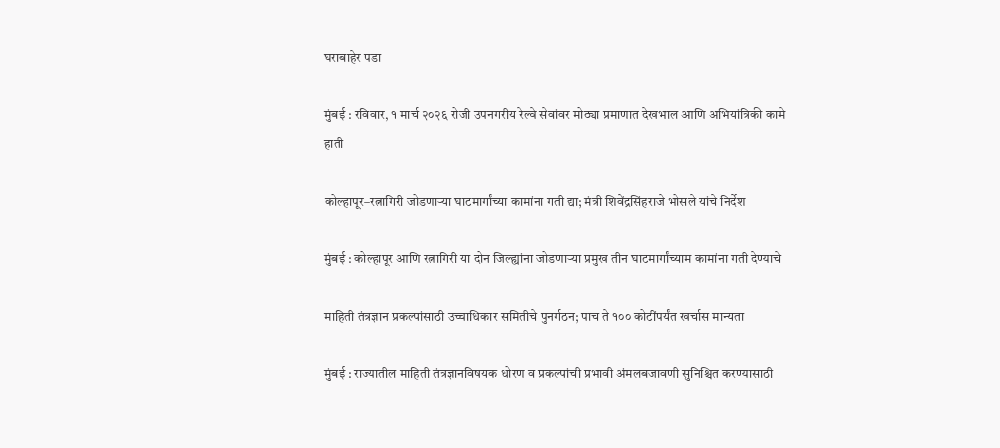घराबाहेर पडा

मुंबई : रविवार, १ मार्च २०२६ रोजी उपनगरीय रेल्वे सेवांवर मोठ्या प्रमाणात देखभाल आणि अभियांत्रिकी कामे हाती

कोल्हापूर–रत्नागिरी जोडणाऱ्या घाटमार्गांच्या कामांना गती द्या; मंत्री शिवेंद्रसिंहराजे भोसले यांचे निर्देश

मुंबई : कोल्हापूर आणि रत्नागिरी या दोन जिल्ह्यांना जोडणाऱ्या प्रमुख तीन घाटमार्गांच्याम कामांना गती देण्याचे

माहिती तंत्रज्ञान प्रकल्पांसाठी उच्चाधिकार समितीचे पुनर्गठन; पाच ते १०० कोटींपर्यंत खर्चास मान्यता

मुंबई : राज्यातील माहिती तंत्रज्ञानविषयक धोरण व प्रकल्पांची प्रभावी अंमलबजावणी सुनिश्चित करण्यासाठी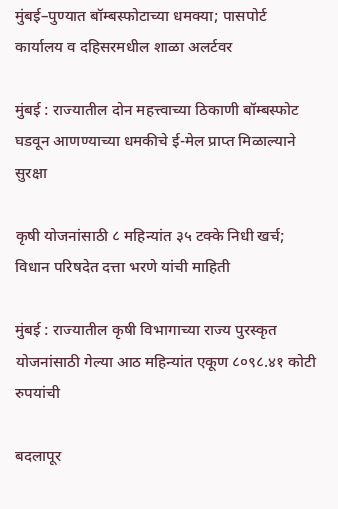मुंबई–पुण्यात बॉम्बस्फोटाच्या धमक्या; पासपोर्ट कार्यालय व दहिसरमधील शाळा अलर्टवर

मुंबई : राज्यातील दोन महत्त्वाच्या ठिकाणी बॉम्बस्फोट घडवून आणण्याच्या धमकीचे ई-मेल प्राप्त मिळाल्याने सुरक्षा

कृषी योजनांसाठी ८ महिन्यांत ३५ टक्के निधी खर्च; विधान परिषदेत दत्ता भरणे यांची माहिती

मुंबई : राज्यातील कृषी विभागाच्या राज्य पुरस्कृत योजनांसाठी गेल्या आठ महिन्यांत एकूण ८०९८.४१ कोटी रुपयांची

बदलापूर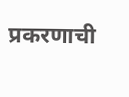प्रकरणाची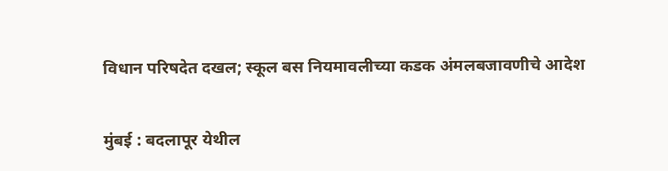विधान परिषदेत दखल; स्कूल बस नियमावलीच्या कडक अंमलबजावणीचे आदेश

मुंबई : बदलापूर येथील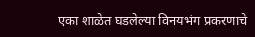एका शाळेत घडलेल्या विनयभंग प्रकरणाचे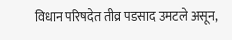विधान परिषदेत तीव्र पडसाद उमटले असून,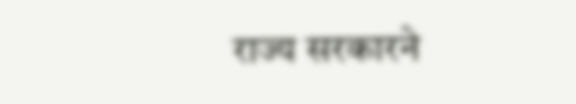राज्य सरकारने